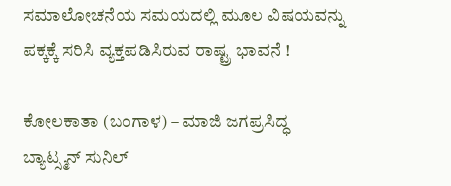ಸಮಾಲೋಚನೆಯ ಸಮಯದಲ್ಲಿ ಮೂಲ ವಿಷಯವನ್ನು ಪಕ್ಕಕ್ಕೆ ಸರಿಸಿ ವ್ಯಕ್ತಪಡಿಸಿರುವ ರಾಷ್ಟ್ರ ಭಾವನೆ !

ಕೋಲಕಾತಾ (ಬಂಗಾಳ) – ಮಾಜಿ ಜಗಪ್ರಸಿದ್ಧ ಬ್ಯಾಟ್ಸ್ಮನ್ ಸುನಿಲ್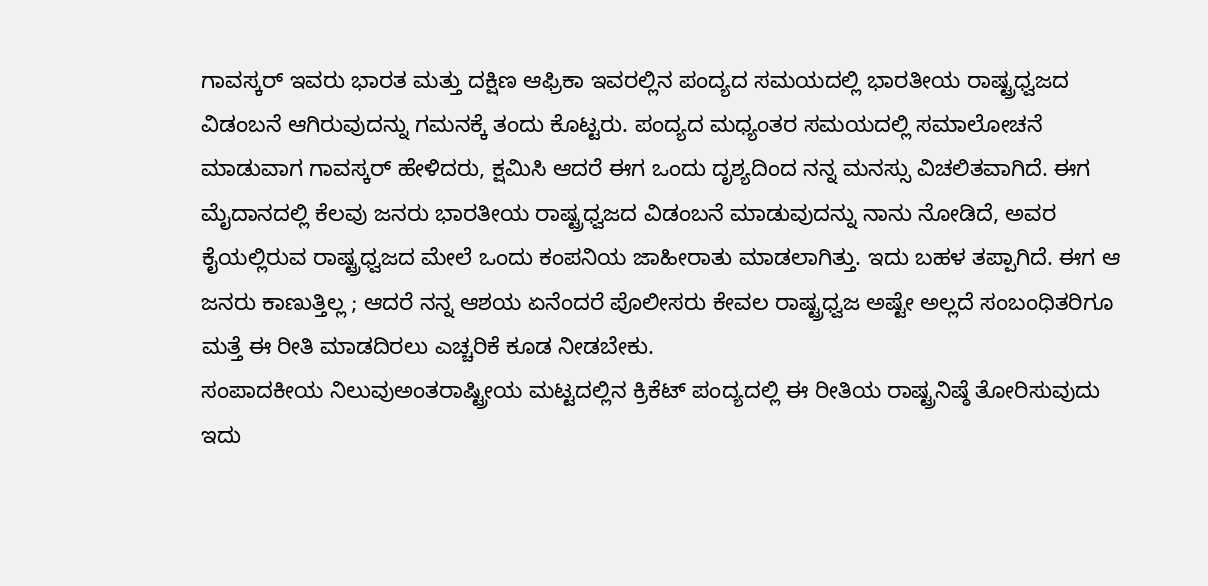ಗಾವಸ್ಕರ್ ಇವರು ಭಾರತ ಮತ್ತು ದಕ್ಷಿಣ ಆಫ್ರಿಕಾ ಇವರಲ್ಲಿನ ಪಂದ್ಯದ ಸಮಯದಲ್ಲಿ ಭಾರತೀಯ ರಾಷ್ಟ್ರಧ್ವಜದ ವಿಡಂಬನೆ ಆಗಿರುವುದನ್ನು ಗಮನಕ್ಕೆ ತಂದು ಕೊಟ್ಟರು. ಪಂದ್ಯದ ಮಧ್ಯಂತರ ಸಮಯದಲ್ಲಿ ಸಮಾಲೋಚನೆ ಮಾಡುವಾಗ ಗಾವಸ್ಕರ್ ಹೇಳಿದರು, ಕ್ಷಮಿಸಿ ಆದರೆ ಈಗ ಒಂದು ದೃಶ್ಯದಿಂದ ನನ್ನ ಮನಸ್ಸು ವಿಚಲಿತವಾಗಿದೆ. ಈಗ ಮೈದಾನದಲ್ಲಿ ಕೆಲವು ಜನರು ಭಾರತೀಯ ರಾಷ್ಟ್ರಧ್ವಜದ ವಿಡಂಬನೆ ಮಾಡುವುದನ್ನು ನಾನು ನೋಡಿದೆ, ಅವರ ಕೈಯಲ್ಲಿರುವ ರಾಷ್ಟ್ರಧ್ವಜದ ಮೇಲೆ ಒಂದು ಕಂಪನಿಯ ಜಾಹೀರಾತು ಮಾಡಲಾಗಿತ್ತು. ಇದು ಬಹಳ ತಪ್ಪಾಗಿದೆ. ಈಗ ಆ ಜನರು ಕಾಣುತ್ತಿಲ್ಲ ; ಆದರೆ ನನ್ನ ಆಶಯ ಏನೆಂದರೆ ಪೊಲೀಸರು ಕೇವಲ ರಾಷ್ಟ್ರಧ್ವಜ ಅಷ್ಟೇ ಅಲ್ಲದೆ ಸಂಬಂಧಿತರಿಗೂ ಮತ್ತೆ ಈ ರೀತಿ ಮಾಡದಿರಲು ಎಚ್ಚರಿಕೆ ಕೂಡ ನೀಡಬೇಕು.
ಸಂಪಾದಕೀಯ ನಿಲುವುಅಂತರಾಷ್ಟ್ರೀಯ ಮಟ್ಟದಲ್ಲಿನ ಕ್ರಿಕೆಟ್ ಪಂದ್ಯದಲ್ಲಿ ಈ ರೀತಿಯ ರಾಷ್ಟ್ರನಿಷ್ಠೆ ತೋರಿಸುವುದು ಇದು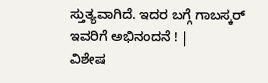ಸ್ತುತ್ಯವಾಗಿದೆ. ಇದರ ಬಗ್ಗೆ ಗಾಬಸ್ಕರ್ ಇವರಿಗೆ ಅಭಿನಂದನೆ ! |
ವಿಶೇಷ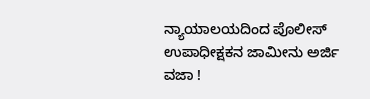ನ್ಯಾಯಾಲಯದಿಂದ ಪೊಲೀಸ್ ಉಪಾಧೀಕ್ಷಕನ ಜಾಮೀನು ಅರ್ಜಿ ವಜಾ !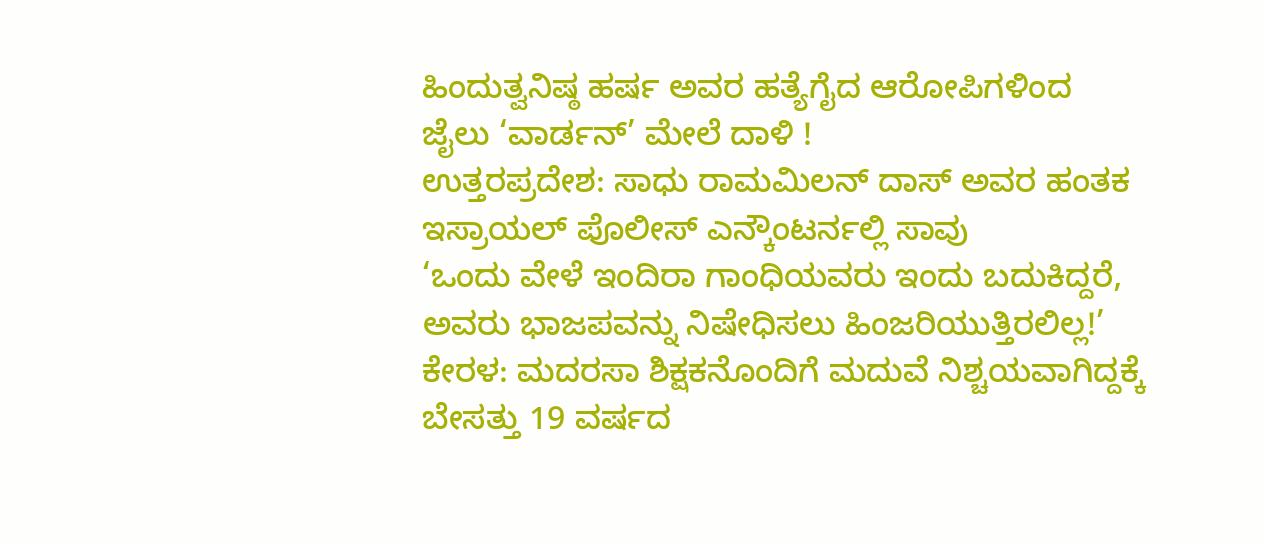ಹಿಂದುತ್ವನಿಷ್ಠ ಹರ್ಷ ಅವರ ಹತ್ಯೆಗೈದ ಆರೋಪಿಗಳಿಂದ ಜೈಲು ‘ವಾರ್ಡನ್’ ಮೇಲೆ ದಾಳಿ !
ಉತ್ತರಪ್ರದೇಶ: ಸಾಧು ರಾಮಮಿಲನ್ ದಾಸ್ ಅವರ ಹಂತಕ ಇಸ್ರಾಯಲ್ ಪೊಲೀಸ್ ಎನ್ಕೌಂಟರ್ನಲ್ಲಿ ಸಾವು
‘ಒಂದು ವೇಳೆ ಇಂದಿರಾ ಗಾಂಧಿಯವರು ಇಂದು ಬದುಕಿದ್ದರೆ, ಅವರು ಭಾಜಪವನ್ನು ನಿಷೇಧಿಸಲು ಹಿಂಜರಿಯುತ್ತಿರಲಿಲ್ಲ!’
ಕೇರಳ: ಮದರಸಾ ಶಿಕ್ಷಕನೊಂದಿಗೆ ಮದುವೆ ನಿಶ್ಚಯವಾಗಿದ್ದಕ್ಕೆ ಬೇಸತ್ತು 19 ವರ್ಷದ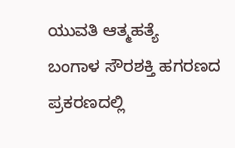ಯುವತಿ ಆತ್ಮಹತ್ಯೆ
ಬಂಗಾಳ ಸೌರಶಕ್ತಿ ಹಗರಣದ ಪ್ರಕರಣದಲ್ಲಿ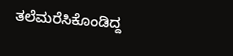ತಲೆಮರೆಸಿಕೊಂಡಿದ್ದ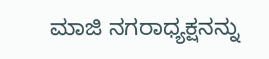ಮಾಜಿ ನಗರಾಧ್ಯಕ್ಷನನ್ನು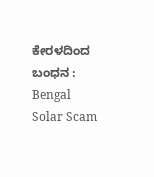ಕೇರಳದಿಂದ ಬಂಧನ : Bengal Solar Scam